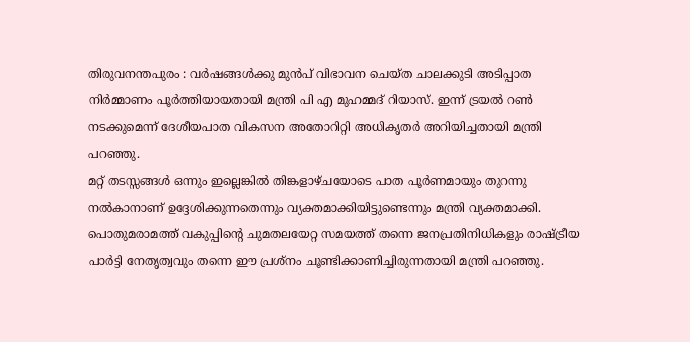തിരുവനന്തപുരം : വർഷങ്ങൾക്കു മുൻപ് വിഭാവന ചെയ്ത ചാലക്കുടി അടിപ്പാത നിർമ്മാണം പൂർത്തിയായതായി മന്ത്രി പി എ മുഹമ്മദ് റിയാസ്. ഇന്ന് ട്രയൽ റൺ നടക്കുമെന്ന് ദേശീയപാത വികസന അതോറിറ്റി അധികൃതർ അറിയിച്ചതായി മന്ത്രി പറഞ്ഞു.
മറ്റ് തടസ്സങ്ങൾ ഒന്നും ഇല്ലെങ്കിൽ തിങ്കളാഴ്ചയോടെ പാത പൂർണമായും തുറന്നു നൽകാനാണ് ഉദ്ദേശിക്കുന്നതെന്നും വ്യക്തമാക്കിയിട്ടുണ്ടെന്നും മന്ത്രി വ്യക്തമാക്കി. പൊതുമരാമത്ത് വകുപ്പിൻ്റെ ചുമതലയേറ്റ സമയത്ത് തന്നെ ജനപ്രതിനിധികളും രാഷ്ട്രീയ പാർട്ടി നേതൃത്വവും തന്നെ ഈ പ്രശ്നം ചൂണ്ടിക്കാണിച്ചിരുന്നതായി മന്ത്രി പറഞ്ഞു.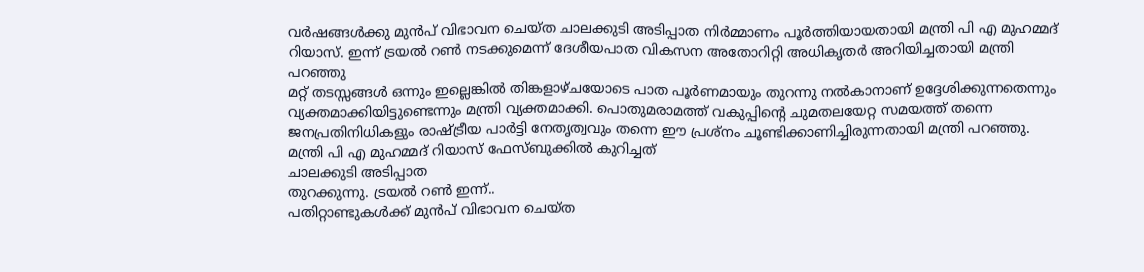വർഷങ്ങൾക്കു മുൻപ് വിഭാവന ചെയ്ത ചാലക്കുടി അടിപ്പാത നിർമ്മാണം പൂർത്തിയായതായി മന്ത്രി പി എ മുഹമ്മദ് റിയാസ്. ഇന്ന് ട്രയൽ റൺ നടക്കുമെന്ന് ദേശീയപാത വികസന അതോറിറ്റി അധികൃതർ അറിയിച്ചതായി മന്ത്രി പറഞ്ഞു
മറ്റ് തടസ്സങ്ങൾ ഒന്നും ഇല്ലെങ്കിൽ തിങ്കളാഴ്ചയോടെ പാത പൂർണമായും തുറന്നു നൽകാനാണ് ഉദ്ദേശിക്കുന്നതെന്നും വ്യക്തമാക്കിയിട്ടുണ്ടെന്നും മന്ത്രി വ്യക്തമാക്കി. പൊതുമരാമത്ത് വകുപ്പിൻ്റെ ചുമതലയേറ്റ സമയത്ത് തന്നെ ജനപ്രതിനിധികളും രാഷ്ട്രീയ പാർട്ടി നേതൃത്വവും തന്നെ ഈ പ്രശ്നം ചൂണ്ടിക്കാണിച്ചിരുന്നതായി മന്ത്രി പറഞ്ഞു.
മന്ത്രി പി എ മുഹമ്മദ് റിയാസ് ഫേസ്ബുക്കിൽ കുറിച്ചത്
ചാലക്കുടി അടിപ്പാത
തുറക്കുന്നു. ട്രയൽ റൺ ഇന്ന്..
പതിറ്റാണ്ടുകൾക്ക് മുൻപ് വിഭാവന ചെയ്ത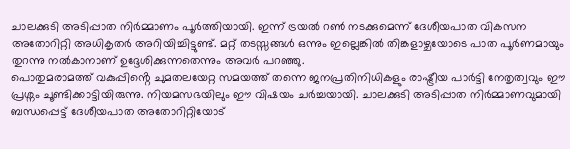ചാലക്കുടി അടിപ്പാത നിർമ്മാണം പൂർത്തിയായി. ഇന്ന് ട്രയൽ റൺ നടക്കുമെന്ന് ദേശീയപാത വികസന അതോറിറ്റി അധികൃതർ അറിയിച്ചിട്ടുണ്ട്. മറ്റ് തടസ്സങ്ങൾ ഒന്നും ഇല്ലെങ്കിൽ തിങ്കളാഴ്ചയോടെ പാത പൂർണമായും തുറന്നു നൽകാനാണ് ഉദ്ദേശിക്കുന്നതെന്നും അവർ പറഞ്ഞു.
പൊതുമരാമത്ത് വകുപ്പിൻ്റെ ചുമതലയേറ്റ സമയത്ത് തന്നെ ജനപ്രതിനിധികളും രാഷ്ട്രീയ പാർട്ടി നേതൃത്വവും ഈ പ്രശ്നം ചൂണ്ടിക്കാട്ടിയിരുന്നു. നിയമസഭയിലും ഈ വിഷയം ചർച്ചയായി. ചാലക്കുടി അടിപ്പാത നിർമ്മാണവുമായി ബന്ധപ്പെട്ട് ദേശീയപാത അതോറിറ്റിയോട്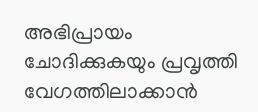അഭിപ്രായം ചോദിക്കുകയും പ്രവൃത്തി വേഗത്തിലാക്കാൻ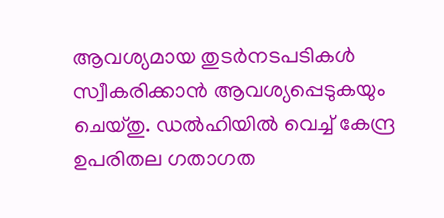ആവശ്യമായ തുടർനടപടികൾ സ്വീകരിക്കാൻ ആവശ്യപ്പെടുകയും ചെയ്തു. ഡൽഹിയിൽ വെച്ച് കേന്ദ്ര ഉപരിതല ഗതാഗത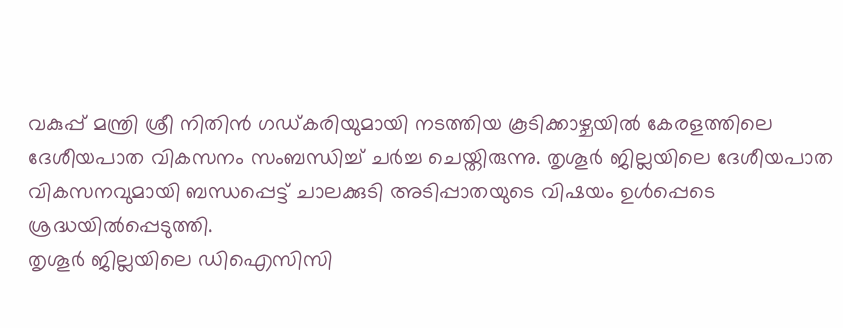വകുപ്പ് മന്ത്രി ശ്രീ നിതിൻ ഗഡ്കരിയുമായി നടത്തിയ കൂടിക്കാഴ്ചയിൽ കേരളത്തിലെ ദേശീയപാത വികസനം സംബന്ധിച്ച് ചർച്ച ചെയ്തിരുന്നു. തൃശൂർ ജില്ലയിലെ ദേശീയപാത വികസനവുമായി ബന്ധപ്പെട്ട് ചാലക്കുടി അടിപ്പാതയുടെ വിഷയം ഉൾപ്പെടെ ശ്രദ്ധയിൽപ്പെടുത്തി.
തൃശൂർ ജില്ലയിലെ ഡിഐസിസി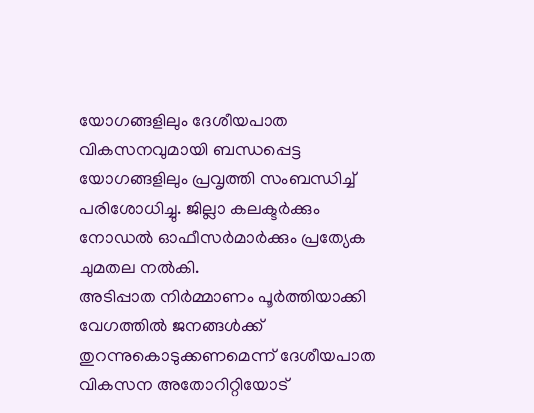യോഗങ്ങളിലും ദേശീയപാത വികസനവുമായി ബന്ധപ്പെട്ട യോഗങ്ങളിലും പ്രവൃത്തി സംബന്ധിച്ച് പരിശോധിച്ചു. ജില്ലാ കലക്ടർക്കും നോഡൽ ഓഫീസർമാർക്കും പ്രത്യേക ചുമതല നൽകി.
അടിപ്പാത നിർമ്മാണം പൂർത്തിയാക്കി വേഗത്തിൽ ജനങ്ങൾക്ക് തുറന്നുകൊടുക്കണമെന്ന് ദേശീയപാത വികസന അതോറിറ്റിയോട്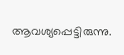ആവശ്യപ്പെട്ടിരുന്നു.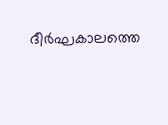ദീർഘകാലത്തെ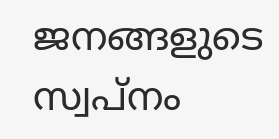ജനങ്ങളുടെ സ്വപ്നം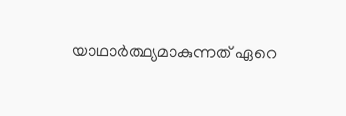യാഥാർത്ഥ്യമാകുന്നത് ഏറെ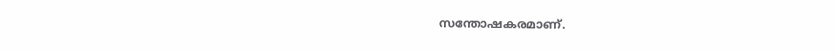സന്തോഷകരമാണ്.